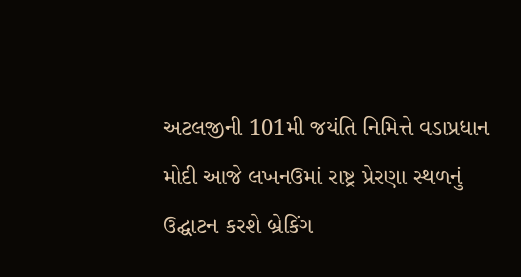અટલજીની 101મી જયંતિ નિમિત્તે વડાપ્રધાન મોદી આજે લખનઉમાં રાષ્ટ્ર પ્રેરણા સ્થળનું ઉદ્ઘાટન કરશે બ્રેકિંગ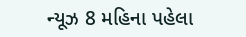ન્યૂઝ 8 મહિના પહેલા